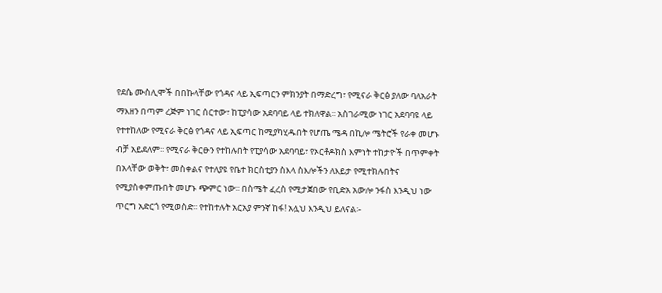የደሴ ሙስሊሞች በበኩላቸው የጎዳና ላይ ኢፍጣርን ምክንያት በማድረግ፣ የሚናራ ቅርፅ ያለው ባለአራት ማእዘን በጣም ረጅም ነገር ሰርተው፣ ከፒያሳው አደባባይ ላይ ተክለዋል፡፡ አስገራሚው ነገር አደባባዩ ላይ የተተከለው የሚናራ ቅርፅ የጎዳና ላይ ኢፍጣር ከሚያካሂዱበት የሆጤ ሜዳ በኪሎ ሜትሮች የራቀ መሆኑ ብቻ አይደለም፡፡ የሚናራ ቅርፁን የተከሉበት የፒያሳው አደባባይ፣ የኦርቶዶክስ እምነት ተከታዮች በጥምቀት በአላቸው ወቅት፣ መስቀልና የተለያዩ የቤተ ክርስቲያን ስእላ ስእሎችን ለእይታ የሚተክሉበትና የሚያስቀምጡበት መሆኑ ጭምር ነው፡፡ በስሜት ፈረስ የሚታጀበው የቢድአ አውሎ ንፋስ እንዲህ ነው ጥርግ አድርጎ የሚወስድ፡፡ የተከተሉት አርአያ ምንኛ ከፋ! አሏህ እንዲህ ይለናል፡-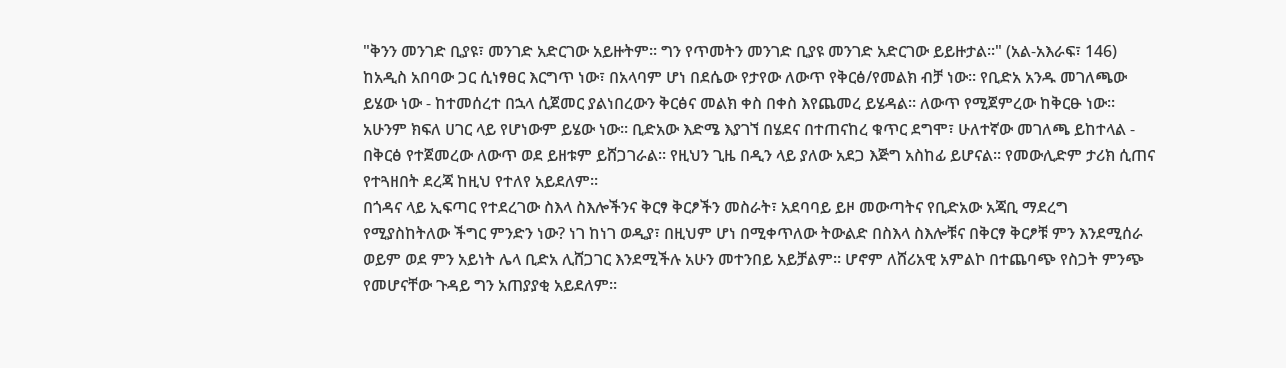"ቅንን መንገድ ቢያዩ፣ መንገድ አድርገው አይዙትም፡፡ ግን የጥመትን መንገድ ቢያዩ መንገድ አድርገው ይይዙታል፡፡" (አል-አእራፍ፣ 146)
ከአዲስ አበባው ጋር ሲነፃፀር እርግጥ ነው፣ በአላባም ሆነ በደሴው የታየው ለውጥ የቅርፅ/የመልክ ብቻ ነው፡፡ የቢድአ አንዱ መገለጫው ይሄው ነው - ከተመሰረተ በኋላ ሲጀመር ያልነበረውን ቅርፅና መልክ ቀስ በቀስ እየጨመረ ይሄዳል፡፡ ለውጥ የሚጀምረው ከቅርፁ ነው፡፡ አሁንም ክፍለ ሀገር ላይ የሆነውም ይሄው ነው፡፡ ቢድአው እድሜ እያገኘ በሄደና በተጠናከረ ቁጥር ደግሞ፣ ሁለተኛው መገለጫ ይከተላል - በቅርፅ የተጀመረው ለውጥ ወደ ይዘቱም ይሸጋገራል፡፡ የዚህን ጊዜ በዲን ላይ ያለው አደጋ እጅግ አስከፊ ይሆናል፡፡ የመውሊድም ታሪክ ሲጠና የተጓዘበት ደረጃ ከዚህ የተለየ አይደለም፡፡
በጎዳና ላይ ኢፍጣር የተደረገው ስእላ ስእሎችንና ቅርፃ ቅርፆችን መስራት፣ አደባባይ ይዞ መውጣትና የቢድአው አጃቢ ማደረግ የሚያስከትለው ችግር ምንድን ነው? ነገ ከነገ ወዲያ፣ በዚህም ሆነ በሚቀጥለው ትውልድ በስእላ ስእሎቹና በቅርፃ ቅርፆቹ ምን እንደሚሰራ ወይም ወደ ምን አይነት ሌላ ቢድአ ሊሸጋገር እንደሚችሉ አሁን መተንበይ አይቻልም፡፡ ሆኖም ለሸሪአዊ አምልኮ በተጨባጭ የስጋት ምንጭ የመሆናቸው ጉዳይ ግን አጠያያቂ አይደለም፡፡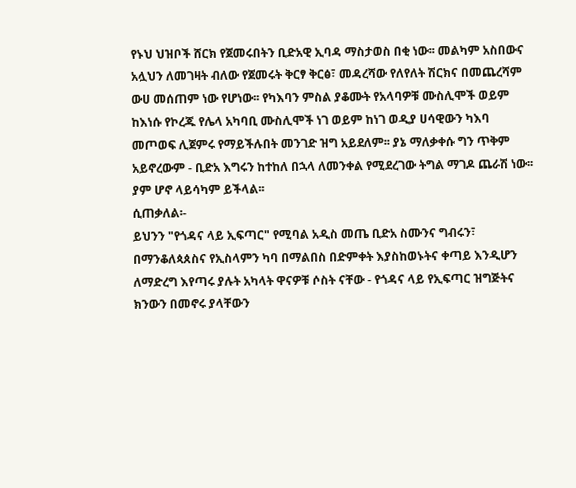የኑህ ህዝቦች ሸርክ የጀመሩበትን ቢድአዊ ኢባዳ ማስታወስ በቂ ነው፡፡ መልካም አስበውና አሏህን ለመገዛት ብለው የጀመሩት ቅርፃ ቅርፅ፣ መዳረሻው የለየለት ሽርክና በመጨረሻም ውሀ መሰጠም ነው የሆነው፡፡ የካእባን ምስል ያቆሙት የአላባዎቹ ሙስሊሞች ወይም ከእነሱ የኮረጁ የሌላ አካባቢ ሙስሊሞች ነገ ወይም ከነገ ወዲያ ሀሳዊውን ካእባ መጦወፍ ሊጀምሩ የማይችሉበት መንገድ ዝግ አይደለም፡፡ ያኔ ማለቃቀሱ ግን ጥቅም አይኖረውም - ቢድአ እግሩን ከተከለ በኋላ ለመንቀል የሚደረገው ትግል ማገዶ ጨራሽ ነው፡፡ ያም ሆኖ ላይሳካም ይችላል፡፡
ሲጠቃለል፡-
ይህንን "የጎዳና ላይ ኢፍጣር" የሚባል አዲስ መጤ ቢድአ ስሙንና ግብሩን፣ በማንቆለጳጰስና የኢስላምን ካባ በማልበስ በድምቀት እያስከወኑትና ቀጣይ እንዲሆን ለማድረግ እየጣሩ ያሉት አካላት ዋናዎቹ ሶስት ናቸው - የጎዳና ላይ የኢፍጣር ዝግጅትና ክንውን በመኖሩ ያላቸውን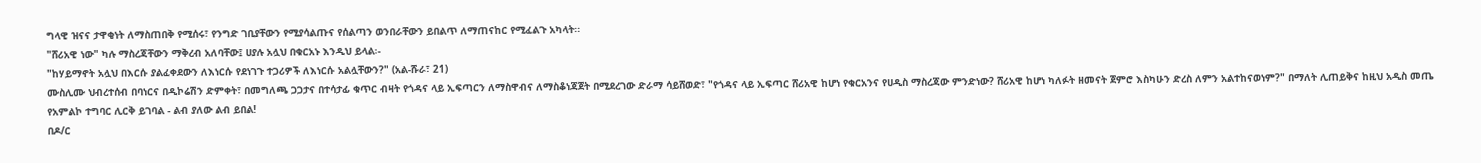ግላዊ ዝናና ታዋቂነት ለማስጠበቅ የሚሰሩ፣ የንግድ ገቢያቸውን የሚያሳልጡና የሰልጣን ወንበራቸውን ይበልጥ ለማጠናከር የሚፈልጉ አካላት፡፡
"ሸሪአዊ ነው" ካሉ ማስረጃቸውን ማቅረብ አለባቸው፤ ሀያሉ አሏህ በቁርአኑ እንዲህ ይላል፡-
"ከሃይማኖት አሏህ በእርሱ ያልፈቀደውን ለእነርሱ የደነገጉ ተጋሪዎች ለእነርሱ አልሏቸውን?" (አል-ሹራ፣ 21)
ሙስሊሙ ህብረተሰብ በባነርና በዲኮሬሽን ድምቀት፣ በመግለጫ ጋጋታና በተሳታፊ ቁጥር ብዛት የጎዳና ላይ ኢፍጣርን ለማስዋብና ለማስቆነጃጀት በሚደረገው ድራማ ሳይሸወድ፣ "የጎዳና ላይ ኢፍጣር ሸሪአዊ ከሆነ የቁርአንና የሀዲስ ማስረጃው ምንድነው? ሸሪአዊ ከሆነ ካለፉት ዘመናት ጀምሮ እስካሁን ድረስ ለምን አልተከናወነም?" በማለት ሊጠይቅና ከዚህ አዲስ መጤ የአምልኮ ተግባር ሊርቅ ይገባል - ልብ ያለው ልብ ይበል!
በዶ/ር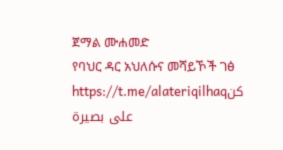ጀማል ሙሐመድ
የባህር ዳር አህለሱና መሻይኾች ገፅ
https://t.me/alateriqilhaqكن على بصيرة